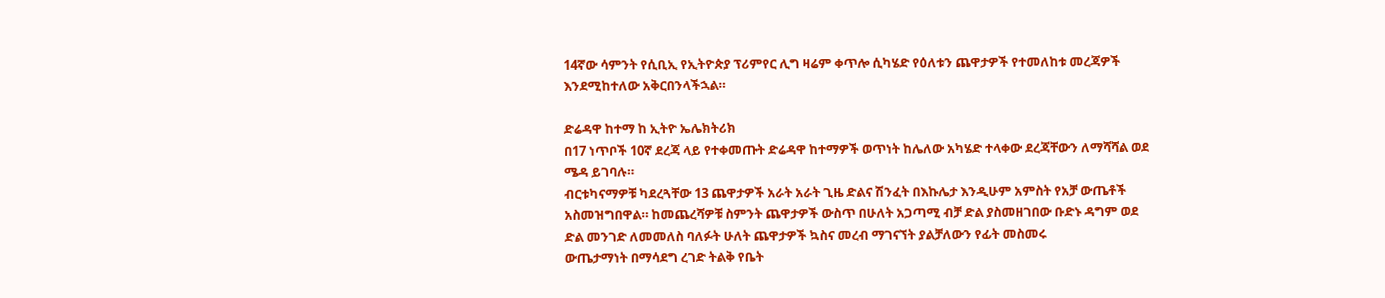14ኛው ሳምንት የሲቢኢ የኢትዮጵያ ፕሪምየር ሊግ ዛሬም ቀጥሎ ሲካሄድ የዕለቱን ጨዋታዎች የተመለከቱ መረጃዎች እንደሚከተለው አቅርበንላችኋል።

ድሬዳዋ ከተማ ከ ኢትዮ ኤሌክትሪክ
በ17 ነጥቦች 10ኛ ደረጃ ላይ የተቀመጡት ድሬዳዋ ከተማዎች ወጥነት ከሌለው አካሄድ ተላቀው ደረጃቸውን ለማሻሻል ወደ ሜዳ ይገባሉ።
ብርቱካናማዎቹ ካደረጓቸው 13 ጨዋታዎች አራት አራት ጊዜ ድልና ሽንፈት በእኩሌታ እንዲሁም አምስት የአቻ ውጤቶች አስመዝግበዋል። ከመጨረሻዎቹ ስምንት ጨዋታዎች ውስጥ በሁለት አጋጣሚ ብቻ ድል ያስመዘገበው ቡድኑ ዳግም ወደ ድል መንገድ ለመመለስ ባለፉት ሁለት ጨዋታዎች ኳስና መረብ ማገናኘት ያልቻለውን የፊት መስመሩ
ውጤታማነት በማሳደግ ረገድ ትልቅ የቤት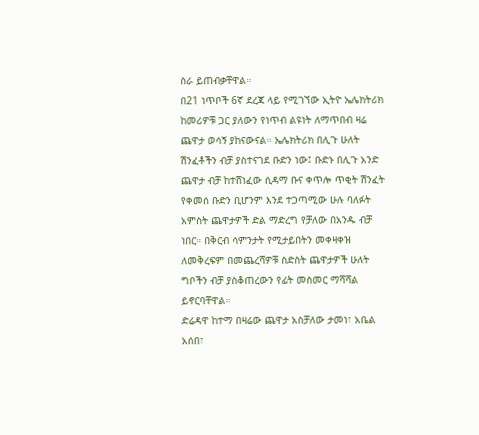ስራ ይጠብቃቸዋል።
በ21 ነጥቦች 6ኛ ደረጃ ላይ የሚገኘው ኢትዮ ኤሌክትሪክ ከመሪዎቹ ጋር ያለውን የነጥብ ልዩነት ለማጥበብ ዛሬ ጨዋታ ወሳኝ ያከናውናል። ኤሌክትሪክ በሊጉ ሁለት ሽንፈቶችን ብቻ ያስተናገደ ቡድን ነው፤ ቡድኑ በሊጉ አንድ ጨዋታ ብቻ ከተሸነፈው ሲዳማ ቡና ቀጥሎ ጥቂት ሽንፈት የቀመሰ ቡድን ቢሆንም እንደ ተጋጣሚው ሁሉ ባለፉት አምስት ጨዋታዎች ድል ማድረግ የቻለው በአንዱ ብቻ ነበር። በቅርብ ሳምንታት የሚታይበትን መቀዛቀዝ ለመቅረፍም በመጨረሻዎቹ ስድስት ጨዋታዎች ሁለት ግቦችን ብቻ ያስቆጠረውን የፊት መስመር ማሻሻል ይኖርባቸዋል።
ድሬዳዋ ከተማ በዛሬው ጨዋታ አስቻለው ታመነ፣ አቤል አሰበ፣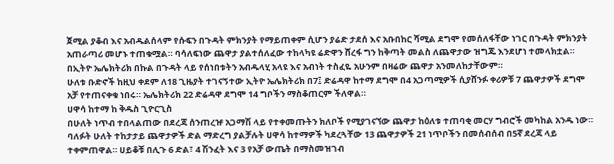ጀሚል ያቆብ እና አብዱልሰላም የሱፍን በጉዳት ምክንያት የማይጠቀም ሲሆን ያሬድ ታደሰ እና አቡበከር ሻሚል ደግሞ የመሰለፋቸው ነገር በጉዳት ምክንያት አጠራጣሪ መሆኑ ተጠቁሟል። ባሳለፍነው ጨዋታ ያልተሰለፈው ተከላካዩ ሬድዋን ሸረፋ ግን ከቅጣት መልስ ለጨዋታው ዝግጁ እንደሆነ ተመላክቷል። በኢትዮ ኤሌክትሪክ በኩል በጉዳት ላይ የሰነበቱትን አብዱላሂ አላዩ እና አብነት ተስፈዬ አሁንም በዛሬው ጨዋታ አንመለከታቸውም።
ሁለቱ ቡድኖች ከዚህ ቀደም ለ18 ጊዜያት ተገናኝተው ኢትዮ ኤሌክትሪክ በ7፤ ድሬዳዋ ከተማ ደግሞ በ4 አጋጣሚዎች ሲያሸንፉ ቀሪዎቹ 7 ጨዋታዎች ደግሞ አቻ የተጠናቀቁ ነበሩ። ኤሌክትሪክ 22 ድሬዳዋ ደግሞ 14 ግቦችን ማስቆጠርም ችለዋል።
ሀዋሳ ከተማ ከ ቅዱስ ጊዮርጊስ
በሁለት ነጥብ ተበላልጠው በደረጃ ሰንጠረዡ አጋማሽ ላይ የተቀመጡትን ክለቦች የሚያገናኘው ጨዋታ ከዕለቱ ተጠባቂ መርሃ ግብሮች መካከል አንዱ ነው።
ባለፉት ሁለት ተከታታይ ጨዋታዎች ድል ማድረግ ያልቻሉት ሀዋሳ ከተማዎች ካደረጓቸው 13 ጨዋታዎች 21 ነጥቦችን በመሰብሰብ በ5ኛ ደረጃ ላይ ተቀምጠዋል። ሀይቆቹ በሊጉ 6 ድል፣ 4 ሽንፈት እና 3 የአቻ ውጤት በማስመዝገብ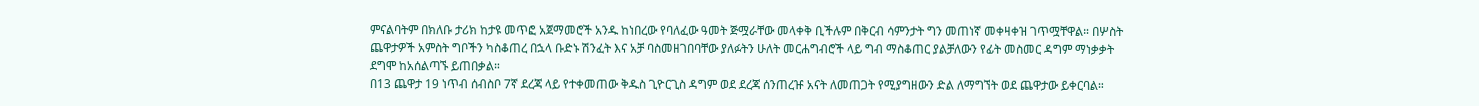ምናልባትም በክለቡ ታሪክ ከታዩ መጥፎ አጀማመሮች አንዱ ከነበረው የባለፈው ዓመት ጅሟራቸው መላቀቅ ቢችሉም በቅርብ ሳምንታት ግን መጠነኛ መቀዛቀዝ ገጥሟቸዋል። በሦስት ጨዋታዎች አምስት ግቦችን ካስቆጠረ በኋላ ቡድኑ ሽንፈት እና አቻ ባስመዘገበባቸው ያለፉትን ሁለት መርሐግብሮች ላይ ግብ ማስቆጠር ያልቻለውን የፊት መስመር ዳግም ማነቃቃት ደግሞ ከአሰልጣኙ ይጠበቃል።
በ13 ጨዋታ 19 ነጥብ ሰብስቦ 7ኛ ደረጃ ላይ የተቀመጠው ቅዱስ ጊዮርጊስ ዳግም ወደ ደረጃ ሰንጠረዡ አናት ለመጠጋት የሚያግዘውን ድል ለማግኘት ወደ ጨዋታው ይቀርባል።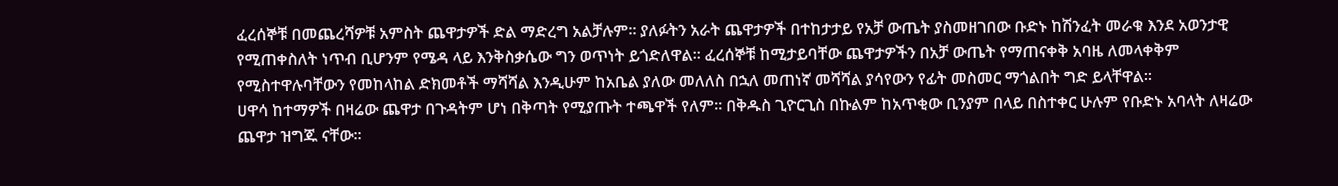ፈረሰኞቹ በመጨረሻዎቹ አምስት ጨዋታዎች ድል ማድረግ አልቻሉም። ያለፉትን አራት ጨዋታዎች በተከታታይ የአቻ ውጤት ያስመዘገበው ቡድኑ ከሽንፈት መራቁ እንደ አወንታዊ የሚጠቀስለት ነጥብ ቢሆንም የሜዳ ላይ እንቅስቃሴው ግን ወጥነት ይጎድለዋል። ፈረሰኞቹ ከሚታይባቸው ጨዋታዎችን በአቻ ውጤት የማጠናቀቅ አባዜ ለመላቀቅም የሚስተዋሉባቸውን የመከላከል ድክመቶች ማሻሻል እንዲሁም ከአቤል ያለው መለለስ በኋለ መጠነኛ መሻሻል ያሳየውን የፊት መስመር ማጎልበት ግድ ይላቸዋል።
ሀዋሳ ከተማዎች በዛሬው ጨዋታ በጉዳትም ሆነ በቅጣት የሚያጡት ተጫዋች የለም። በቅዱስ ጊዮርጊስ በኩልም ከአጥቂው ቢንያም በላይ በስተቀር ሁሉም የቡድኑ አባላት ለዛሬው ጨዋታ ዝግጁ ናቸው።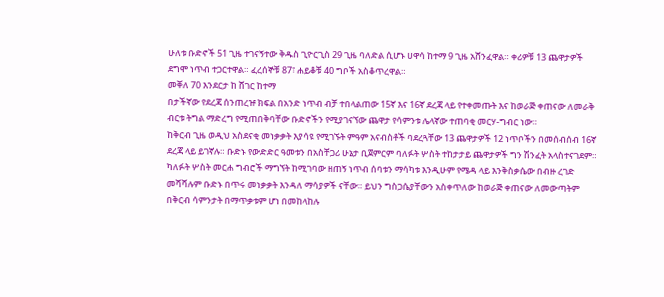ሁለቱ ቡድኖች 51 ጊዜ ተገናኝተው ቅዱስ ጊዮርጊስ 29 ጊዜ ባለድል ሲሆኑ ሀዋሳ ከተማ 9 ጊዜ አሸንፈዋል። ቀሪዎቹ 13 ጨዋታዎች ደግሞ ነጥብ ተጋርተዋል። ፈረሰኞቹ 87፣ ሐይቆቹ 40 ግቦች አስቆጥረዋል።
መቐለ 70 እንደርታ ከ ሸገር ከተማ
በታችኛው የደረጃ ሰንጠረዡ ክፍል በአንድ ነጥብ ብቻ ተበላልጠው 15ኛ እና 16ኛ ደረጃ ላይ የተቀመጡት እና ከወራጅ ቀጠናው ለመራቅ ብርቱ ትግል ማድረግ የሚጠበቅባቸው ቡድኖችን የሚያገናኘው ጨዋታ የሳምንቱ ሌላኛው ተጠባቂ መርሃ-ግብር ነው።
ከቅርብ ጊዜ ወዲህ አስደናቂ መነቃቃት እያሳዩ የሚገኙት ምዓም አናብስቶች ባደረጓቸው 13 ጨዋታዎች 12 ነጥቦችን በመሰብሰብ 16ኛ ደረጃ ላይ ይገኛሉ። ቡድኑ የውድድር ዓመቱን በአስቸጋሪ ሁኔታ ቢጀምርም ባለፉት ሦስት ተከታታይ ጨዋታዎች ግን ሽንፈት አላስተናገደም። ካለፉት ሦስት መርሐ ግብሮች ማግኘት ከሚገባው ዘጠኝ ነጥብ ሰባቱን ማሳካቱ እንዲሁም የሜዳ ላይ እንቅስቃሴው በብዙ ረገድ መሻሻሉም ቡድኑ በጥሩ መነቃቃት እንዳለ ማሳያዎች ናቸው። ይህን ግስጋሴያቸውን አስቀጥለው ከወራጅ ቀጠናው ለመውጣትም በቅርብ ሳምንታት በማጥቃቱም ሆነ በመከላከሉ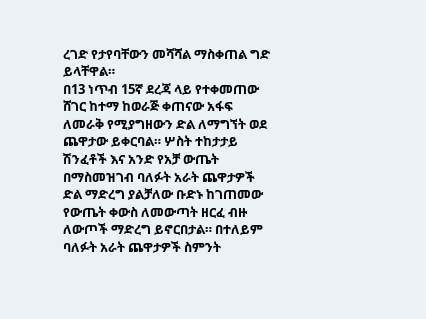ረገድ የታየባቸውን መሻሻል ማስቀጠል ግድ ይላቸዋል።
በ13 ነጥብ 15ኛ ደረጃ ላይ የተቀመጠው ሸገር ከተማ ከወራጅ ቀጠናው አፋፍ ለመራቅ የሚያግዘውን ድል ለማግኘት ወደ ጨዋታው ይቀርባል። ሦስት ተከታታይ ሽንፈቶች እና አንድ የአቻ ውጤት በማስመዝገብ ባለፉት አራት ጨዋታዎች ድል ማድረግ ያልቻለው ቡድኑ ከገጠመው የውጤት ቀውስ ለመውጣት ዘርፈ ብዙ ለውጦች ማድረግ ይኖርበታል። በተለይም ባለፉት አራት ጨዋታዎች ስምንት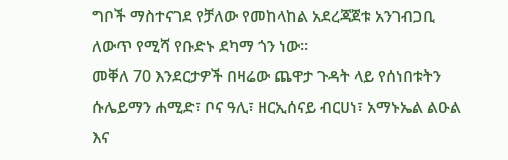ግቦች ማስተናገደ የቻለው የመከላከል አደረጃጀቱ አንገብጋቢ ለውጥ የሚሻ የቡድኑ ደካማ ጎን ነው።
መቐለ 70 እንደርታዎች በዛሬው ጨዋታ ጉዳት ላይ የሰነበቱትን ሱሌይማን ሐሚድ፣ ቦና ዓሊ፣ ዘርኢሰናይ ብርሀነ፣ አማኑኤል ልዑል እና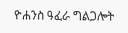ዮሐንስ ዓፈራ ግልጋሎት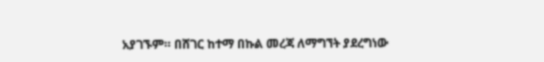አያገኙም። በሸገር ከተማ በኩል መረጃ ለማግኘት ያደረግነው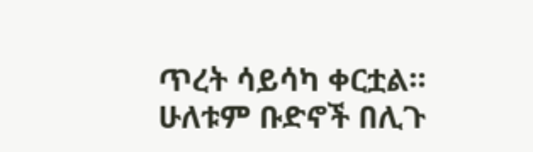ጥረት ሳይሳካ ቀርቷል።
ሁለቱም ቡድኖች በሊጉ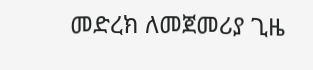መድረክ ለመጀመሪያ ጊዜ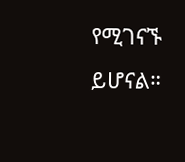የሚገናኙ ይሆናል።